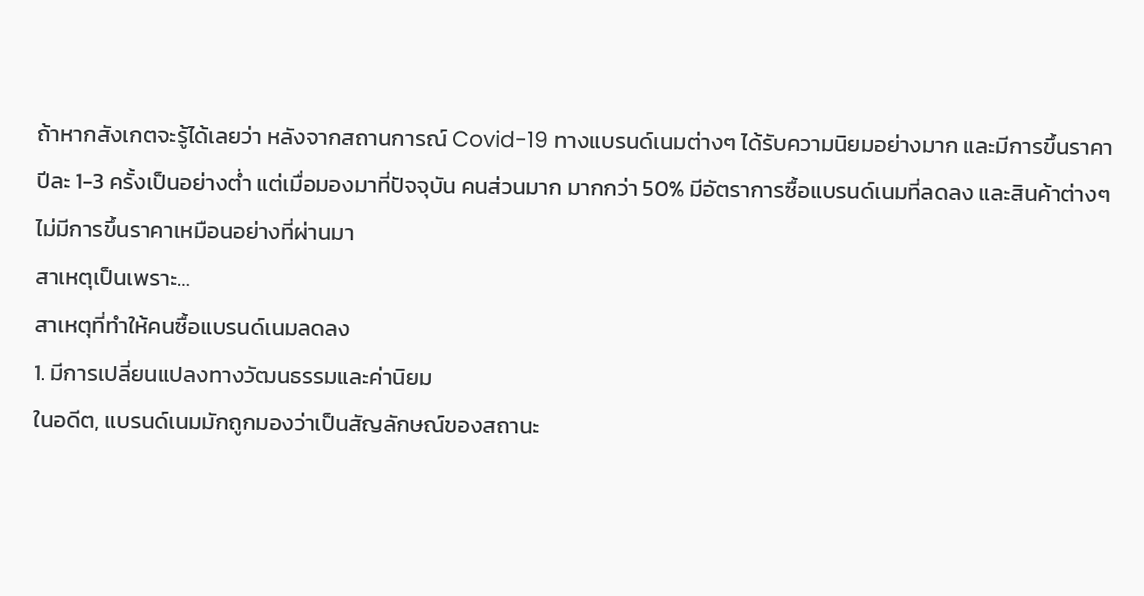ถ้าหากสังเกตจะรู้ได้เลยว่า หลังจากสถานการณ์ Covid-19 ทางแบรนด์เนมต่างๆ ได้รับความนิยมอย่างมาก และมีการขึ้นราคาปีละ 1-3 ครั้งเป็นอย่างต่ำ แต่เมื่อมองมาที่ปัจจุบัน คนส่วนมาก มากกว่า 50% มีอัตราการซื้อแบรนด์เนมที่ลดลง และสินค้าต่างๆไม่มีการขึ้นราคาเหมือนอย่างที่ผ่านมา
สาเหตุเป็นเพราะ…
สาเหตุที่ทำให้คนซื้อแบรนด์เนมลดลง
1. มีการเปลี่ยนแปลงทางวัฒนธรรมและค่านิยม
ในอดีต, แบรนด์เนมมักถูกมองว่าเป็นสัญลักษณ์ของสถานะ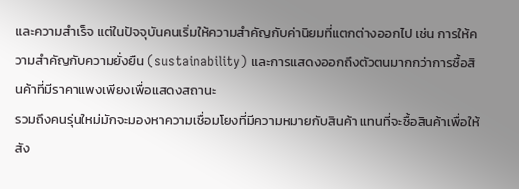และความสำเร็จ แต่ในปัจจุบันคนเริ่มให้ความสำคัญกับค่านิยมที่แตกต่างออกไป เช่น การให้ความสำคัญกับความยั่งยืน (sustainability) และการแสดงออกถึงตัวตนมากกว่าการซื้อสินค้าที่มีราคาแพงเพียงเพื่อแสดงสถานะ
รวมถึงคนรุ่นใหม่มักจะมองหาความเชื่อมโยงที่มีความหมายกับสินค้า แทนที่จะซื้อสินค้าเพื่อให้สัง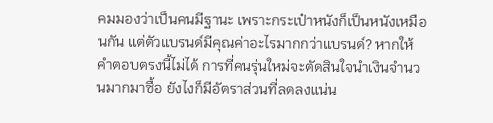คมมองว่าเป็นคนมีฐานะ เพราะกระเป๋าหนังก็เป็นหนังเหมือนกัน แต่ตัวแบรนด์มีคุณค่าอะไรมากกว่าแบรนด์? หากให้คำตอบตรงนี้ไม่ได้ การที่คนรุ่นใหม่จะตัดสินใจนำเงินจำนวนมากมาซื้อ ยังไงก็มีอัตราส่วนที่ลดลงแน่น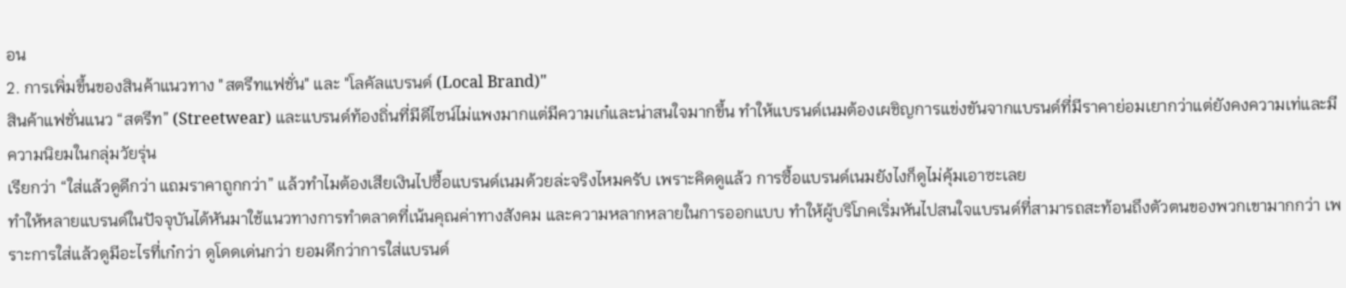อน
2. การเพิ่มขึ้นของสินค้าแนวทาง "สตรีทแฟชั่น" และ "โลคัลแบรนด์ (Local Brand)"
สินค้าแฟชั่นแนว “สตรีท” (Streetwear) และแบรนด์ท้องถิ่นที่มีดีไซน์ไม่แพงมากแต่มีความเก๋และน่าสนใจมากขึ้น ทำให้แบรนด์เนมต้องเผชิญการแข่งขันจากแบรนด์ที่มีราคาย่อมเยากว่าแต่ยังคงความเท่และมีความนิยมในกลุ่มวัยรุ่น
เรียกว่า “ใส่แล้วดูดีกว่า แถมราคาถูกกว่า” แล้วทำไมต้องเสียเงินไปซื้อแบรนด์เนมด้วยล่ะจริงไหมครับ เพราะคิดดูแล้ว การซื้อแบรนด์เนมยังไงก็ดูไม่คุ้มเอาซะเลย
ทำให้หลายแบรนด์ในปัจจุบันได้หันมาใช้แนวทางการทำตลาดที่เน้นคุณค่าทางสังคม และความหลากหลายในการออกแบบ ทำให้ผู้บริโภคเริ่มหันไปสนใจแบรนด์ที่สามารถสะท้อนถึงตัวตนของพวกเขามากกว่า เพราะการใส่แล้วดูมีอะไรที่เก๋กว่า ดูโดดเด่นกว่า ยอมดีกว่าการใส่แบรนด์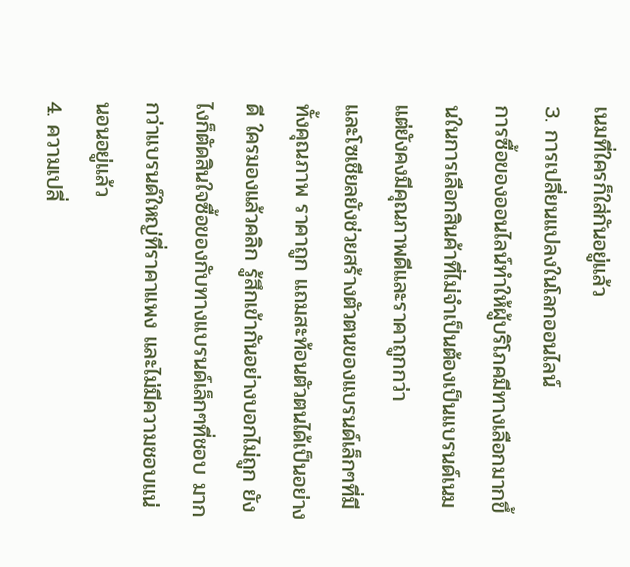เนมที่ใครก็ใส่กันอยู่แล้ว
3. การเปลี่ยนแปลงในโลกออนไลน์
การซื้อของออนไลน์ทำให้ผู้บริโภคมีทางเลือกมากขึ้นในการเลือกสินค้าที่ไม่จำเป็นต้องเป็นแบรนด์เนม แต่ยังคงมีคุณภาพดีและราคาถูกกว่า
และโซเชียลยังช่วยสร้างตัวตนของแบรนด์เล็กๆที่มีทั้งคุณภาพ ราคาถูก แถมสะท้อนตัวตนได้เป็นอย่างดี ใครมองแล้วคลิก รู้สึกเข้ากันอย่างบอกไม่ถูก ยังไงก็ตัดสินใจซื้อของกับทางแบรนด์เล็กๆที่ชอบ มากกว่าแบรนด์ใหญ่ที่ราคาแพง และไม่มีความชอบแน่นอนอยู่แล้ว
4. ความเปลี่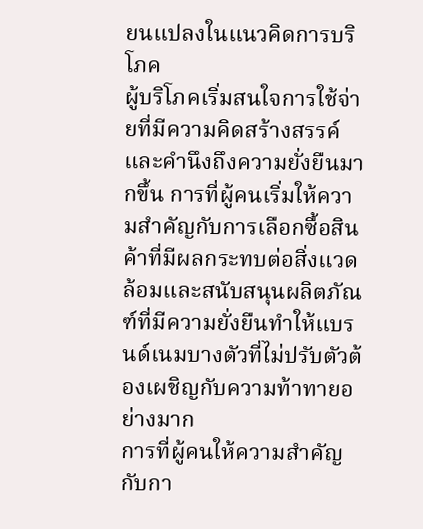ยนแปลงในแนวคิดการบริโภค
ผู้บริโภคเริ่มสนใจการใช้จ่ายที่มีความคิดสร้างสรรค์และคำนึงถึงความยั่งยืนมากขึ้น การที่ผู้คนเริ่มให้ความสำคัญกับการเลือกซื้อสินค้าที่มีผลกระทบต่อสิ่งแวดล้อมและสนับสนุนผลิตภัณฑ์ที่มีความยั่งยืนทำให้แบรนด์เนมบางตัวที่ไม่ปรับตัวต้องเผชิญกับความท้าทายอย่างมาก
การที่ผู้คนให้ความสำคัญกับกา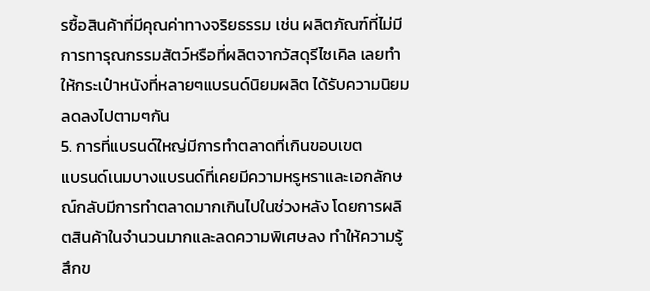รซื้อสินค้าที่มีคุณค่าทางจริยธรรม เช่น ผลิตภัณฑ์ที่ไม่มีการทารุณกรรมสัตว์หรือที่ผลิตจากวัสดุรีไซเคิล เลยทำให้กระเป๋าหนังที่หลายๆแบรนด์นิยมผลิต ได้รับความนิยมลดลงไปตามๆกัน
5. การที่แบรนด์ใหญ่มีการทำตลาดที่เกินขอบเขต
แบรนด์เนมบางแบรนด์ที่เคยมีความหรูหราและเอกลักษณ์กลับมีการทำตลาดมากเกินไปในช่วงหลัง โดยการผลิตสินค้าในจำนวนมากและลดความพิเศษลง ทำให้ความรู้สึกข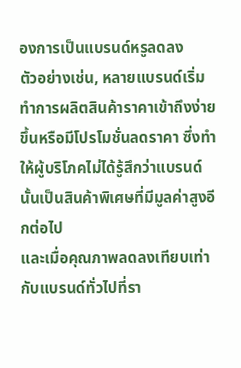องการเป็นแบรนด์หรูลดลง
ตัวอย่างเช่น, หลายแบรนด์เริ่มทำการผลิตสินค้าราคาเข้าถึงง่ายขึ้นหรือมีโปรโมชั่นลดราคา ซึ่งทำให้ผู้บริโภคไม่ได้รู้สึกว่าแบรนด์นั้นเป็นสินค้าพิเศษที่มีมูลค่าสูงอีกต่อไป
และเมื่อคุณภาพลดลงเทียบเท่ากับแบรนด์ทั่วไปที่รา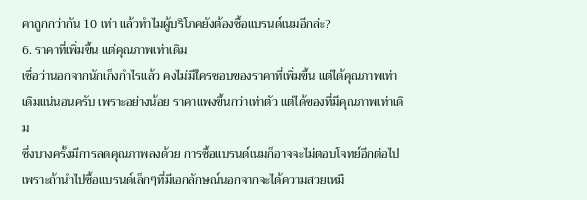คาถูกกว่ากัน 10 เท่า แล้วทำไมผู้บริโภคยังต้องซื้อแบรนด์เนมอีกล่ะ?
6. ราคาที่เพิ่มขึ้น แต่คุณภาพเท่าเดิม
เชื่อว่านอกจากนักเก็งกำไรแล้ว คงไม่มีใครชอบของราคาที่เพิ่มขึ้น แต่ได้คุณภาพเท่าเดิมแน่นอนครับ เพราะอย่างน้อย ราคาแพงขึ้นกว่าเท่าตัว แต่ได้ของที่มีคุณภาพเท่าเดิม
ซึ่งบางครั้งมีการลดคุณภาพลงด้วย การซื้อแบรนด์เนมก็อาจจะไม่ตอบโจทย์อีกต่อไป เพราะถ้านำไปซื้อแบรนด์เล็กๆที่มีเอกลักษณ์นอกจากจะได้ความสวยเหมื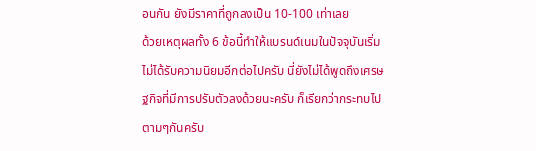อนกัน ยังมีราคาที่ถูกลงเป็น 10-100 เท่าเลย
ด้วยเหตุผลทั้ง 6 ข้อนี้ทำให้แบรนด์เนมในปัจจุบันเริ่มไม่ได้รับความนิยมอีกต่อไปครับ นี่ยังไม่ได้พูดถึงเศรษฐกิจที่มีการปรับตัวลงด้วยนะครับ ก็เรียกว่ากระทบไปตามๆกันครับ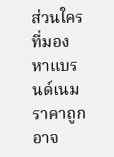ส่วนใครที่มองหาแบรนด์เนมราคาถูกอาจ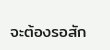จะต้องรอสัก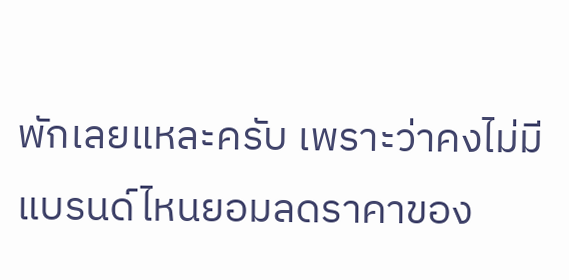พักเลยแหละครับ เพราะว่าคงไม่มีแบรนด์ไหนยอมลดราคาของ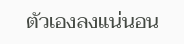ตัวเองลงแน่นอน